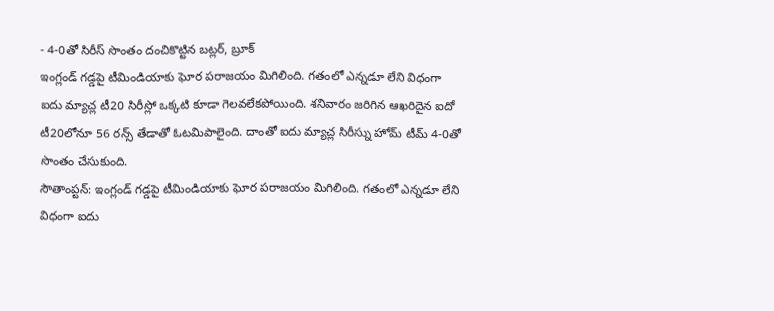- 4-0తో సిరీస్ సొంతం దంచికొట్టిన బట్లర్, బ్రూక్
ఇంగ్లండ్ గడ్డపై టీమిండియాకు ఘోర పరాజయం మిగిలింది. గతంలో ఎన్నడూ లేని విధంగా ఐదు మ్యాచ్ల టీ20 సిరీస్లో ఒక్కటి కూడా గెలవలేకపోయింది. శనివారం జరిగిన ఆఖరిదైన ఐదో టీ20లోనూ 56 రన్స్ తేడాతో ఓటమిపాలైంది. దాంతో ఐదు మ్యాచ్ల సిరీస్ను హోమ్ టీమ్ 4-0తో సొంతం చేసుకుంది.
సౌతాంప్టన్: ఇంగ్లండ్ గడ్డపై టీమిండియాకు ఘోర పరాజయం మిగిలింది. గతంలో ఎన్నడూ లేని విధంగా ఐదు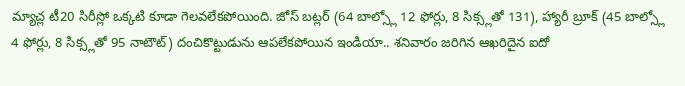మ్యాచ్ల టీ20 సిరీస్లో ఒక్కటి కూడా గెలవలేకపోయింది. జోస్ బట్లర్ (64 బాల్స్లో 12 ఫోర్లు, 8 సిక్స్లతో 131), హ్యారీ బ్రూక్ (45 బాల్స్లో 4 ఫోర్లు, 8 సిక్స్లతో 95 నాటౌట్) దంచికొట్టుడును ఆపలేకపోయిన ఇండియా.. శనివారం జరిగిన ఆఖరిదైన ఐదో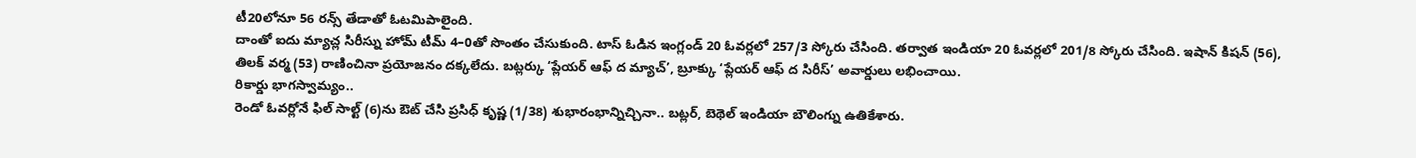టీ20లోనూ 56 రన్స్ తేడాతో ఓటమిపాలైంది.
దాంతో ఐదు మ్యాచ్ల సిరీస్ను హోమ్ టీమ్ 4–0తో సొంతం చేసుకుంది. టాస్ ఓడిన ఇంగ్లండ్ 20 ఓవర్లలో 257/3 స్కోరు చేసింది. తర్వాత ఇండియా 20 ఓవర్లలో 201/8 స్కోరు చేసింది. ఇషాన్ కిషన్ (56), తిలక్ వర్మ (53) రాణించినా ప్రయోజనం దక్కలేదు. బట్లర్కు ‘ప్లేయర్ ఆఫ్ ద మ్యాచ్’, బ్రూక్కు ‘ప్లేయర్ ఆఫ్ ద సిరీస్’ అవార్డులు లభించాయి.
రికార్డు భాగస్వామ్యం..
రెండో ఓవర్లోనే ఫిల్ సాల్ట్ (6)ను ఔట్ చేసి ప్రసిధ్ కృష్ణ (1/38) శుభారంభాన్నిచ్చినా.. బట్లర్, బెథెల్ ఇండియా బౌలింగ్ను ఉతికేశారు.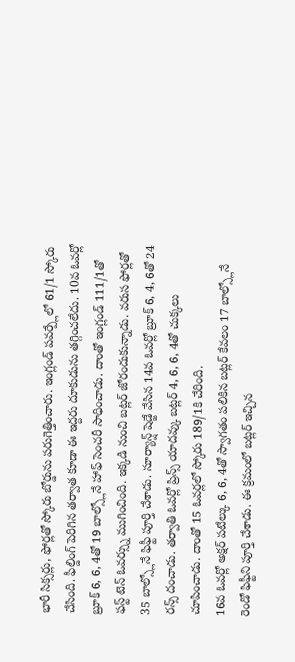భారీ సిక్సర్లు, ఫోర్లతో స్కోరు బోర్డును పరుగెత్తించారు. ఇంగ్లండ్ పవర్ప్లేలో 61/1 స్కోరు చేసింది. ఫీల్డింగ్ పెరిగిన తర్వాత కూడా ఈ ఇద్దరు దూకుడును తగ్గించలేదు. 10వ ఓవర్లో బ్రూక్ 6, 6, 4తో 19 బాల్స్లోనే హాఫ్ సెంచరీ సాధించాడు. దాంతో ఇంగ్లండ్ 111/1తో ఫస్ట్ టెన్ ఓవర్స్ను ముగించింది. ఇక్కడి నుంచి బట్లర్ జోరందుకున్నాడు. వరుస ఫోర్లతో 35 బాల్స్లోనే ఫిఫ్టీ పూర్తి చేశాడు. సూర్యాన్ష్ షెడ్జే వేసిన 14వ ఓవర్లో బ్రూక్ 6, 4, 6తో 24 రన్స్ దంచాడు. తర్వాతి ఓవర్లో ప్రిన్స్ యాదవ్కు బట్లర్ 4, 6, 6, 4తో చుక్కలు చూపించాడు. దాంతో 15 ఓవర్లలో స్కోరు 189/1కి చేరింది.
16వ ఓవర్లో అక్షర్ పటేల్కు 6, 6, 4తో స్వాగతం పలికిన బట్లర్ కేవలం 17 బాల్స్లోనే రెండో ఫిఫ్టీని పూర్తి చేశాడు. ఈ క్రమంలో బట్లర్ ఇచ్చిన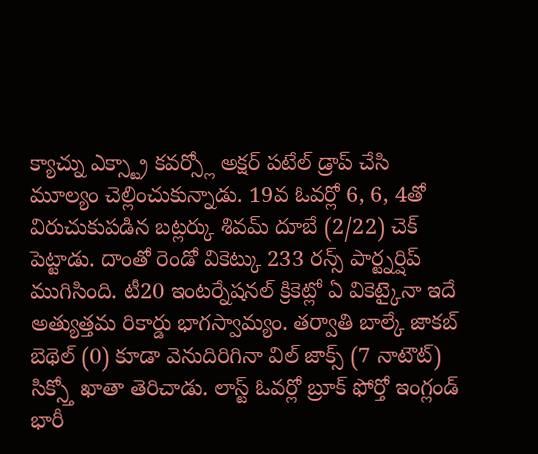క్యాచ్ను ఎక్స్ట్రా కవర్స్లో అక్షర్ పటేల్ డ్రాప్ చేసి మూల్యం చెల్లించుకున్నాడు. 19వ ఓవర్లో 6, 6, 4తో విరుచుకుపడిన బట్లర్కు శివమ్ దూబే (2/22) చెక్ పెట్టాడు. దాంతో రెండో వికెట్కు 233 రన్స్ పార్ట్నర్షిప్ ముగిసింది. టీ20 ఇంటర్నేషనల్ క్రికెట్లో ఏ వికెట్కైనా ఇదే అత్యుత్తమ రికార్డు భాగస్వామ్యం. తర్వాతి బాల్కే జాకబ్ బెథెల్ (0) కూడా వెనుదిరిగినా విల్ జాక్స్ (7 నాటౌట్) సిక్స్తో ఖాతా తెరిచాడు. లాస్ట్ ఓవర్లో బ్రూక్ ఫోర్తో ఇంగ్లండ్ భారీ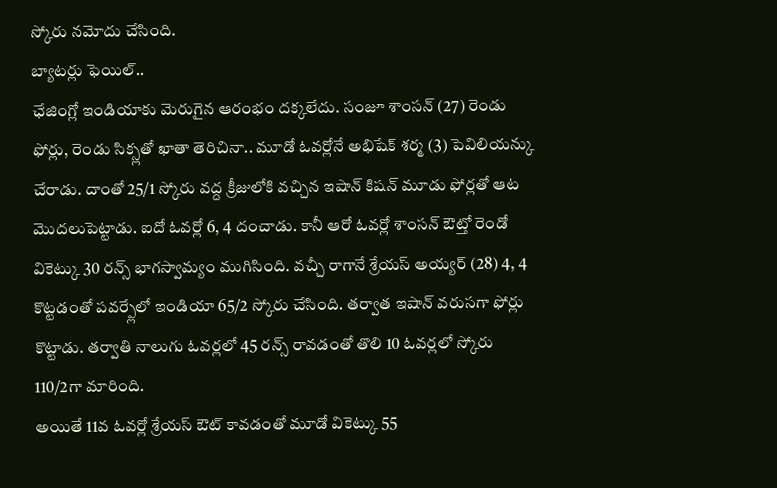స్కోరు నమోదు చేసింది.
బ్యాటర్లు ఫెయిల్..
ఛేజింగ్లో ఇండియాకు మెరుగైన ఆరంభం దక్కలేదు. సంజూ శాంసన్ (27) రెండు ఫోర్లు, రెండు సిక్స్లతో ఖాతా తెరిచినా.. మూడో ఓవర్లోనే అభిషేక్ శర్మ (3) పెవిలియన్కు చేరాడు. దాంతో 25/1 స్కోరు వద్ద క్రీజులోకి వచ్చిన ఇషాన్ కిషన్ మూడు ఫోర్లతో ఆట మొదలుపెట్టాడు. ఐదో ఓవర్లో 6, 4 దంచాడు. కానీ ఆరో ఓవర్లో శాంసన్ ఔట్తో రెండో వికెట్కు 30 రన్స్ భాగస్వామ్యం ముగిసింది. వచ్చీ రాగానే శ్రేయస్ అయ్యర్ (28) 4, 4 కొట్టడంతో పవర్ప్లేలో ఇండియా 65/2 స్కోరు చేసింది. తర్వాత ఇషాన్ వరుసగా ఫోర్లు కొట్టాడు. తర్వాతి నాలుగు ఓవర్లలో 45 రన్స్ రావడంతో తొలి 10 ఓవర్లలో స్కోరు 110/2గా మారింది.
అయితే 11వ ఓవర్లో శ్రేయస్ ఔట్ కావడంతో మూడో వికెట్కు 55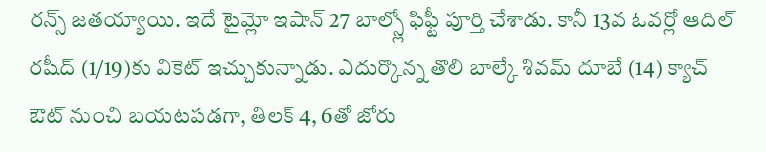రన్స్ జతయ్యాయి. ఇదే టైమ్లో ఇషాన్ 27 బాల్స్లో ఫిఫ్టీ పూర్తి చేశాడు. కానీ 13వ ఓవర్లో ఆదిల్ రషీద్ (1/19)కు వికెట్ ఇచ్చుకున్నాడు. ఎదుర్కొన్న తొలి బాల్కే శివమ్ దూబే (14) క్యాచ్ ఔట్ నుంచి బయటపడగా, తిలక్ 4, 6తో జోరు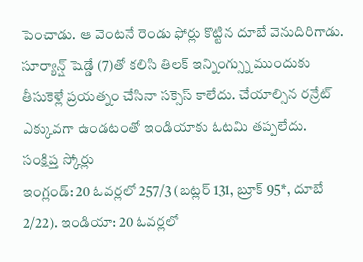పెంచాడు. ఆ వెంటనే రెండు ఫోర్లు కొట్టిన దూబే వెనుదిరిగాడు. సూర్యాన్ష్ షెడ్డే (7)తో కలిసి తిలక్ ఇన్నింగ్స్ను ముందుకు తీసుకెళ్లే ప్రయత్నం చేసినా సక్సెస్ కాలేదు. చేయాల్సిన రన్రేట్ ఎక్కువగా ఉండటంతో ఇండియాకు ఓటమి తప్పలేదు.
సంక్షిప్త స్కోర్లు
ఇంగ్లండ్: 20 ఓవర్లలో 257/3 (బట్లర్ 131, బ్రూక్ 95*, దూబే 2/22). ఇండియా: 20 ఓవర్లలో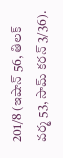201/8 (ఇషాన్ 56, తిలక్ వర్మ 53, సామ్ కరన్ 3/36).